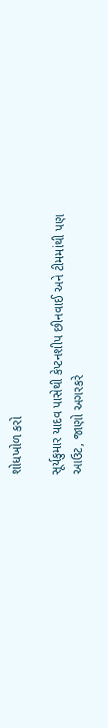શોધખોળ કરો

સૂર્યકુમાર યાદવ પાસેથી કેપ્ટનશીપ છીનવાઈ અને ટીમમાંથી પણ આઉટ, જાણો અગરકરે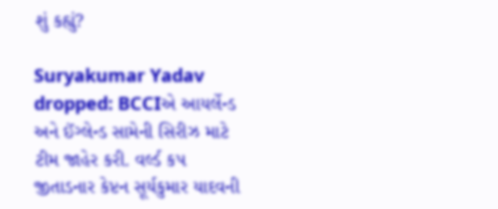શું કહ્યું?

Suryakumar Yadav dropped: BCCIએ આયર્લેન્ડ અને ઈંગ્લેન્ડ સામેની સિરીઝ માટે ટીમ જાહેર કરી. વર્લ્ડ કપ જીતાડનાર કેપ્ટન સૂર્યકુમાર યાદવની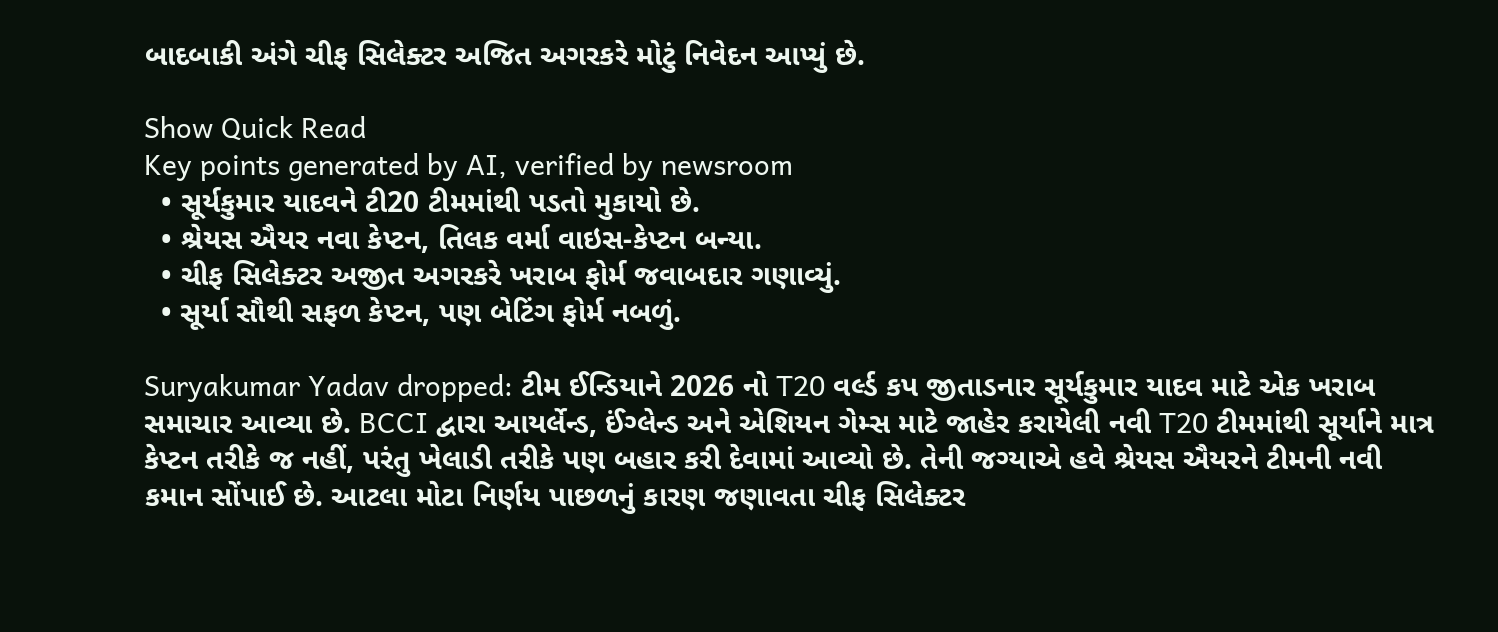બાદબાકી અંગે ચીફ સિલેક્ટર અજિત અગરકરે મોટું નિવેદન આપ્યું છે.

Show Quick Read
Key points generated by AI, verified by newsroom
  • સૂર્યકુમાર યાદવને ટી20 ટીમમાંથી પડતો મુકાયો છે.
  • શ્રેયસ ઐયર નવા કેપ્ટન, તિલક વર્મા વાઇસ-કેપ્ટન બન્યા.
  • ચીફ સિલેક્ટર અજીત અગરકરે ખરાબ ફોર્મ જવાબદાર ગણાવ્યું.
  • સૂર્યા સૌથી સફળ કેપ્ટન, પણ બેટિંગ ફોર્મ નબળું.

Suryakumar Yadav dropped: ટીમ ઈન્ડિયાને 2026 નો T20 વર્લ્ડ કપ જીતાડનાર સૂર્યકુમાર યાદવ માટે એક ખરાબ સમાચાર આવ્યા છે. BCCI દ્વારા આયર્લેન્ડ, ઈંગ્લેન્ડ અને એશિયન ગેમ્સ માટે જાહેર કરાયેલી નવી T20 ટીમમાંથી સૂર્યાને માત્ર કેપ્ટન તરીકે જ નહીં, પરંતુ ખેલાડી તરીકે પણ બહાર કરી દેવામાં આવ્યો છે. તેની જગ્યાએ હવે શ્રેયસ ઐયરને ટીમની નવી કમાન સોંપાઈ છે. આટલા મોટા નિર્ણય પાછળનું કારણ જણાવતા ચીફ સિલેક્ટર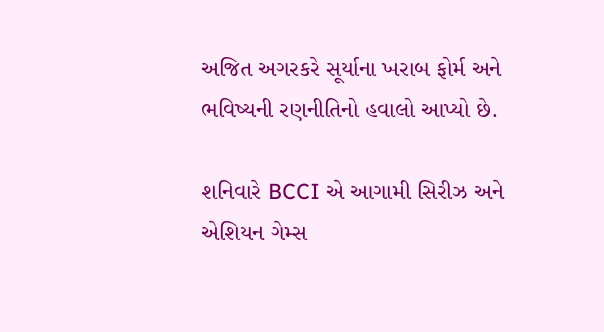અજિત અગરકરે સૂર્યાના ખરાબ ફોર્મ અને ભવિષ્યની રણનીતિનો હવાલો આપ્યો છે.

શનિવારે BCCI એ આગામી સિરીઝ અને એશિયન ગેમ્સ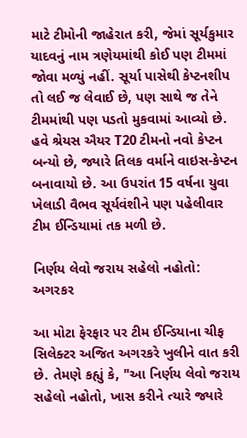માટે ટીમોની જાહેરાત કરી, જેમાં સૂર્યકુમાર યાદવનું નામ ત્રણેયમાંથી કોઈ પણ ટીમમાં જોવા મળ્યું નહીં. સૂર્યા પાસેથી કેપ્ટનશીપ તો લઈ જ લેવાઈ છે, પણ સાથે જ તેને ટીમમાંથી પણ પડતો મુકવામાં આવ્યો છે. હવે શ્રેયસ ઐયર T20 ટીમનો નવો કેપ્ટન બન્યો છે, જ્યારે તિલક વર્માને વાઇસ-કેપ્ટન બનાવાયો છે. આ ઉપરાંત 15 વર્ષના યુવા ખેલાડી વૈભવ સૂર્યવંશીને પણ પહેલીવાર ટીમ ઈન્ડિયામાં તક મળી છે.

નિર્ણય લેવો જરાય સહેલો નહોતો: અગરકર

આ મોટા ફેરફાર પર ટીમ ઈન્ડિયાના ચીફ સિલેક્ટર અજિત અગરકરે ખુલીને વાત કરી છે. તેમણે કહ્યું કે, "આ નિર્ણય લેવો જરાય સહેલો નહોતો, ખાસ કરીને ત્યારે જ્યારે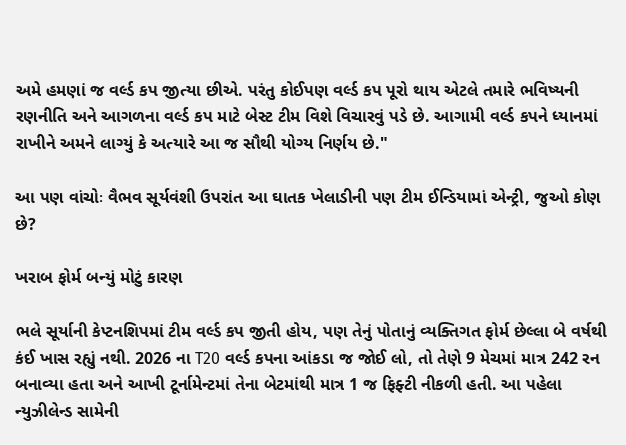અમે હમણાં જ વર્લ્ડ કપ જીત્યા છીએ. પરંતુ કોઈપણ વર્લ્ડ કપ પૂરો થાય એટલે તમારે ભવિષ્યની રણનીતિ અને આગળના વર્લ્ડ કપ માટે બેસ્ટ ટીમ વિશે વિચારવું પડે છે. આગામી વર્લ્ડ કપને ધ્યાનમાં રાખીને અમને લાગ્યું કે અત્યારે આ જ સૌથી યોગ્ય નિર્ણય છે."

આ પણ વાંચોઃ વૈભવ સૂર્યવંશી ઉપરાંત આ ઘાતક ખેલાડીની પણ ટીમ ઈન્ડિયામાં એન્ટ્રી, જુઓ કોણ છે?

ખરાબ ફોર્મ બન્યું મોટું કારણ

ભલે સૂર્યાની કેપ્ટનશિપમાં ટીમ વર્લ્ડ કપ જીતી હોય, પણ તેનું પોતાનું વ્યક્તિગત ફોર્મ છેલ્લા બે વર્ષથી કંઈ ખાસ રહ્યું નથી. 2026 ના T20 વર્લ્ડ કપના આંકડા જ જોઈ લો, તો તેણે 9 મેચમાં માત્ર 242 રન બનાવ્યા હતા અને આખી ટૂર્નામેન્ટમાં તેના બેટમાંથી માત્ર 1 જ ફિફ્ટી નીકળી હતી. આ પહેલા ન્યુઝીલેન્ડ સામેની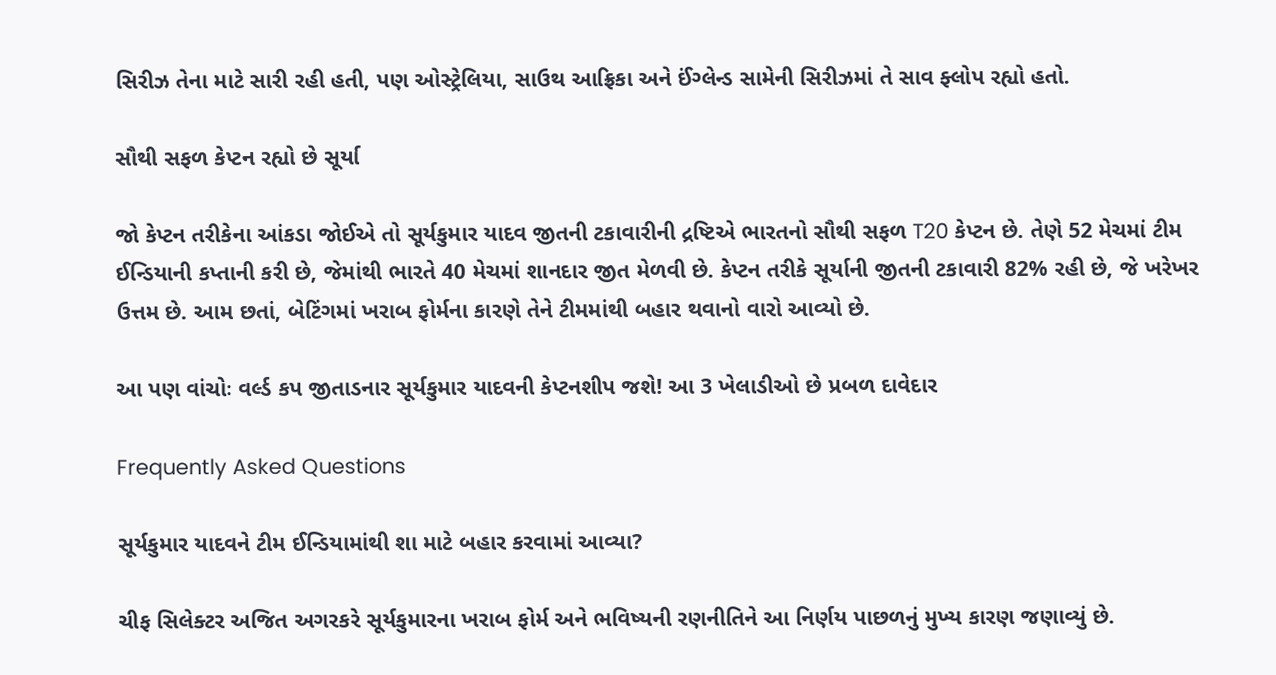સિરીઝ તેના માટે સારી રહી હતી, પણ ઓસ્ટ્રેલિયા, સાઉથ આફ્રિકા અને ઈંગ્લેન્ડ સામેની સિરીઝમાં તે સાવ ફ્લોપ રહ્યો હતો.

સૌથી સફળ કેપ્ટન રહ્યો છે સૂર્યા

જો કેપ્ટન તરીકેના આંકડા જોઈએ તો સૂર્યકુમાર યાદવ જીતની ટકાવારીની દ્રષ્ટિએ ભારતનો સૌથી સફળ T20 કેપ્ટન છે. તેણે 52 મેચમાં ટીમ ઈન્ડિયાની કપ્તાની કરી છે, જેમાંથી ભારતે 40 મેચમાં શાનદાર જીત મેળવી છે. કેપ્ટન તરીકે સૂર્યાની જીતની ટકાવારી 82% રહી છે, જે ખરેખર ઉત્તમ છે. આમ છતાં, બેટિંગમાં ખરાબ ફોર્મના કારણે તેને ટીમમાંથી બહાર થવાનો વારો આવ્યો છે.

આ પણ વાંચોઃ વર્લ્ડ કપ જીતાડનાર સૂર્યકુમાર યાદવની કેપ્ટનશીપ જશે! આ 3 ખેલાડીઓ છે પ્રબળ દાવેદાર

Frequently Asked Questions

સૂર્યકુમાર યાદવને ટીમ ઈન્ડિયામાંથી શા માટે બહાર કરવામાં આવ્યા?

ચીફ સિલેક્ટર અજિત અગરકરે સૂર્યકુમારના ખરાબ ફોર્મ અને ભવિષ્યની રણનીતિને આ નિર્ણય પાછળનું મુખ્ય કારણ જણાવ્યું છે.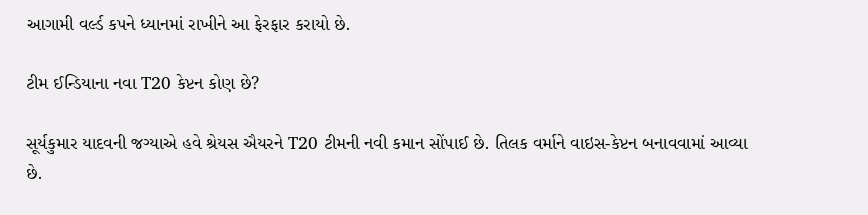આગામી વર્લ્ડ કપને ધ્યાનમાં રાખીને આ ફેરફાર કરાયો છે.

ટીમ ઈન્ડિયાના નવા T20 કેપ્ટન કોણ છે?

સૂર્યકુમાર યાદવની જગ્યાએ હવે શ્રેયસ ઐયરને T20 ટીમની નવી કમાન સોંપાઈ છે. તિલક વર્માને વાઇસ-કેપ્ટન બનાવવામાં આવ્યા છે.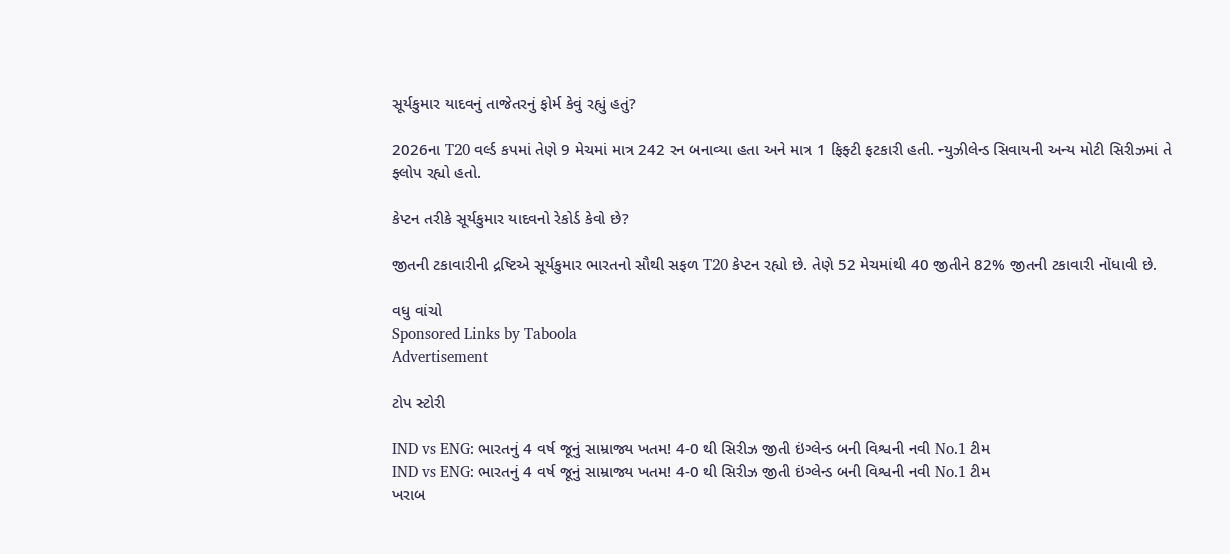સૂર્યકુમાર યાદવનું તાજેતરનું ફોર્મ કેવું રહ્યું હતું?

2026ના T20 વર્લ્ડ કપમાં તેણે 9 મેચમાં માત્ર 242 રન બનાવ્યા હતા અને માત્ર 1 ફિફ્ટી ફટકારી હતી. ન્યુઝીલેન્ડ સિવાયની અન્ય મોટી સિરીઝમાં તે ફ્લોપ રહ્યો હતો.

કેપ્ટન તરીકે સૂર્યકુમાર યાદવનો રેકોર્ડ કેવો છે?

જીતની ટકાવારીની દ્રષ્ટિએ સૂર્યકુમાર ભારતનો સૌથી સફળ T20 કેપ્ટન રહ્યો છે. તેણે 52 મેચમાંથી 40 જીતીને 82% જીતની ટકાવારી નોંધાવી છે.

વધુ વાંચો
Sponsored Links by Taboola
Advertisement

ટોપ સ્ટોરી

IND vs ENG: ભારતનું 4 વર્ષ જૂનું સામ્રાજ્ય ખતમ! 4-0 થી સિરીઝ જીતી ઇંગ્લેન્ડ બની વિશ્વની નવી No.1 ટીમ
IND vs ENG: ભારતનું 4 વર્ષ જૂનું સામ્રાજ્ય ખતમ! 4-0 થી સિરીઝ જીતી ઇંગ્લેન્ડ બની વિશ્વની નવી No.1 ટીમ
ખરાબ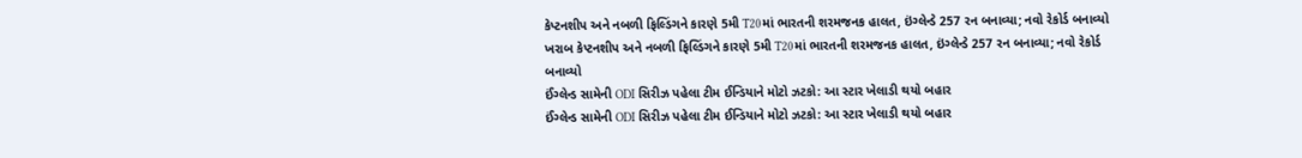કેપ્ટનશીપ અને નબળી ફિલ્ડિંગને કારણે 5મી T20માં ભારતની શરમજનક હાલત, ઇંગ્લેન્ડે 257 રન બનાવ્યા; નવો રેકોર્ડ બનાવ્યો
ખરાબ કેપ્ટનશીપ અને નબળી ફિલ્ડિંગને કારણે 5મી T20માં ભારતની શરમજનક હાલત, ઇંગ્લેન્ડે 257 રન બનાવ્યા; નવો રેકોર્ડ બનાવ્યો
ઈંગ્લેન્ડ સામેની ODI સિરીઝ પહેલા ટીમ ઈન્ડિયાને મોટો ઝટકો: આ સ્ટાર ખેલાડી થયો બહાર
ઈંગ્લેન્ડ સામેની ODI સિરીઝ પહેલા ટીમ ઈન્ડિયાને મોટો ઝટકો: આ સ્ટાર ખેલાડી થયો બહાર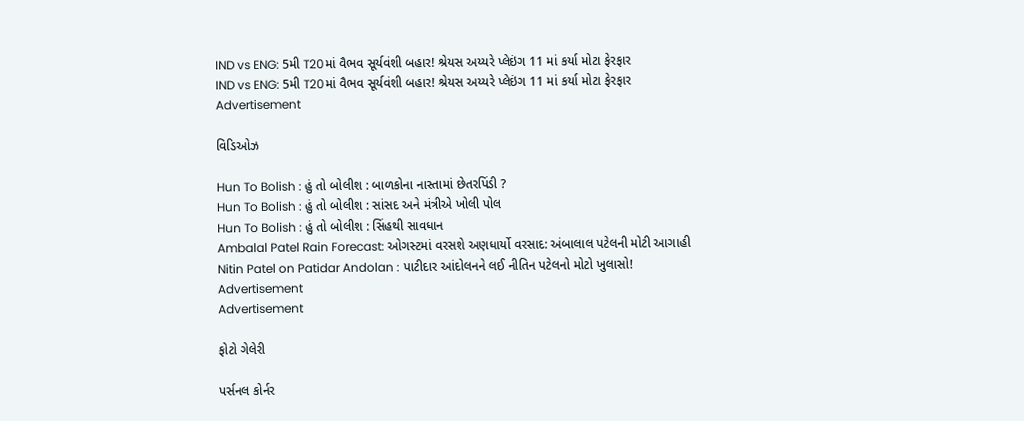IND vs ENG: 5મી T20માં વૈભવ સૂર્યવંશી બહાર! શ્રેયસ અય્યરે પ્લેઇંગ 11 માં કર્યા મોટા ફેરફાર
IND vs ENG: 5મી T20માં વૈભવ સૂર્યવંશી બહાર! શ્રેયસ અય્યરે પ્લેઇંગ 11 માં કર્યા મોટા ફેરફાર
Advertisement

વિડિઓઝ

Hun To Bolish : હું તો બોલીશ : બાળકોના નાસ્તામાં છેતરપિંડી ?
Hun To Bolish : હું તો બોલીશ : સાંસદ અને મંત્રીએ ખોલી પોલ
Hun To Bolish : હું તો બોલીશ : સિંહથી સાવધાન
Ambalal Patel Rain Forecast: ઓગસ્ટમાં વરસશે અણધાર્યો વરસાદ: અંબાલાલ પટેલની મોટી આગાહી
Nitin Patel on Patidar Andolan : પાટીદાર આંદોલનને લઈ નીતિન પટેલનો મોટો ખુલાસો!
Advertisement
Advertisement

ફોટો ગેલેરી

પર્સનલ કોર્નર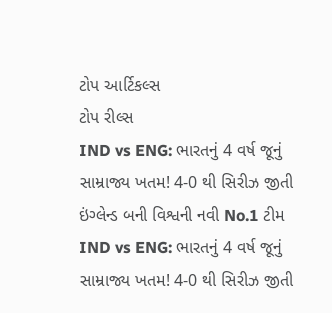ટોપ આર્ટિકલ્સ
ટોપ રીલ્સ
IND vs ENG: ભારતનું 4 વર્ષ જૂનું સામ્રાજ્ય ખતમ! 4-0 થી સિરીઝ જીતી ઇંગ્લેન્ડ બની વિશ્વની નવી No.1 ટીમ
IND vs ENG: ભારતનું 4 વર્ષ જૂનું સામ્રાજ્ય ખતમ! 4-0 થી સિરીઝ જીતી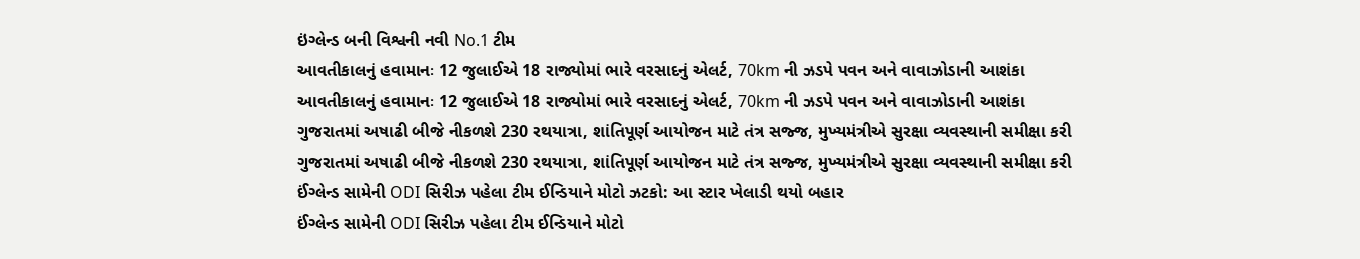ઇંગ્લેન્ડ બની વિશ્વની નવી No.1 ટીમ
આવતીકાલનું હવામાનઃ 12 જુલાઈએ 18 રાજ્યોમાં ભારે વરસાદનું એલર્ટ, 70km ની ઝડપે પવન અને વાવાઝોડાની આશંકા
આવતીકાલનું હવામાનઃ 12 જુલાઈએ 18 રાજ્યોમાં ભારે વરસાદનું એલર્ટ, 70km ની ઝડપે પવન અને વાવાઝોડાની આશંકા
ગુજરાતમાં અષાઢી બીજે નીકળશે 230 રથયાત્રા, શાંતિપૂર્ણ આયોજન માટે તંત્ર સજ્જ, મુખ્યમંત્રીએ સુરક્ષા વ્યવસ્થાની સમીક્ષા કરી
ગુજરાતમાં અષાઢી બીજે નીકળશે 230 રથયાત્રા, શાંતિપૂર્ણ આયોજન માટે તંત્ર સજ્જ, મુખ્યમંત્રીએ સુરક્ષા વ્યવસ્થાની સમીક્ષા કરી
ઈંગ્લેન્ડ સામેની ODI સિરીઝ પહેલા ટીમ ઈન્ડિયાને મોટો ઝટકો: આ સ્ટાર ખેલાડી થયો બહાર
ઈંગ્લેન્ડ સામેની ODI સિરીઝ પહેલા ટીમ ઈન્ડિયાને મોટો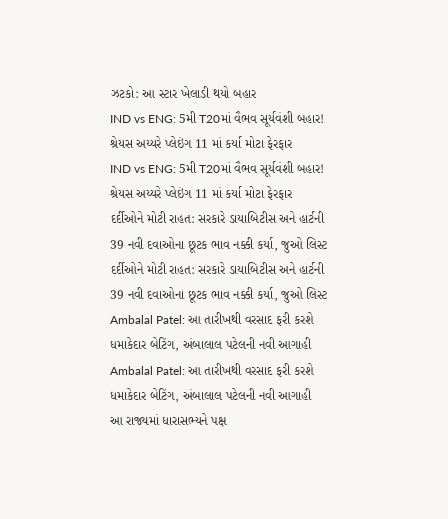ઝટકો: આ સ્ટાર ખેલાડી થયો બહાર
IND vs ENG: 5મી T20માં વૈભવ સૂર્યવંશી બહાર! શ્રેયસ અય્યરે પ્લેઇંગ 11 માં કર્યા મોટા ફેરફાર
IND vs ENG: 5મી T20માં વૈભવ સૂર્યવંશી બહાર! શ્રેયસ અય્યરે પ્લેઇંગ 11 માં કર્યા મોટા ફેરફાર
દર્દીઓને મોટી રાહત: સરકારે ડાયાબિટીસ અને હાર્ટની 39 નવી દવાઓના છૂટક ભાવ નક્કી કર્યા, જુઓ લિસ્ટ
દર્દીઓને મોટી રાહત: સરકારે ડાયાબિટીસ અને હાર્ટની 39 નવી દવાઓના છૂટક ભાવ નક્કી કર્યા, જુઓ લિસ્ટ
Ambalal Patel: આ તારીખથી વરસાદ ફરી કરશે ધમાકેદાર બેટિંગ, અંબાલાલ પટેલની નવી આગાહી
Ambalal Patel: આ તારીખથી વરસાદ ફરી કરશે ધમાકેદાર બેટિંગ, અંબાલાલ પટેલની નવી આગાહી
આ રાજ્યમાં ધારાસભ્યને પક્ષ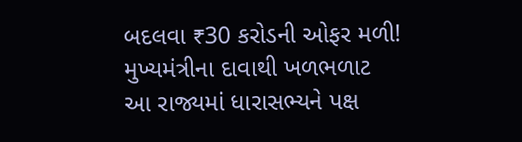બદલવા ₹30 કરોડની ઓફર મળી! મુખ્યમંત્રીના દાવાથી ખળભળાટ
આ રાજ્યમાં ધારાસભ્યને પક્ષ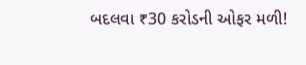બદલવા ₹30 કરોડની ઓફર મળી!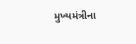મુખ્યમંત્રીના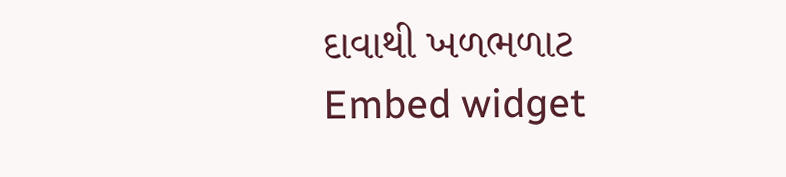દાવાથી ખળભળાટ
Embed widget